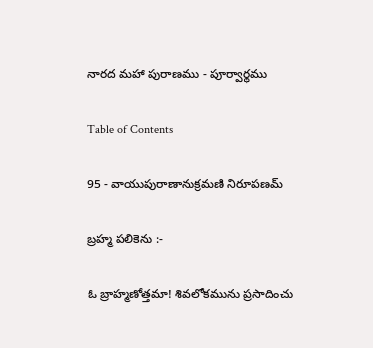నారద మహా పురాణము - పూర్వార్థము

Table of Contents

95 - వాయుపురాణానుక్రమణి నిరూపణమ్

బ్రహ్మ పలికెను :-

ఓ బ్రాహ్మణోత్తమా! శివలోకమును ప్రసాదించు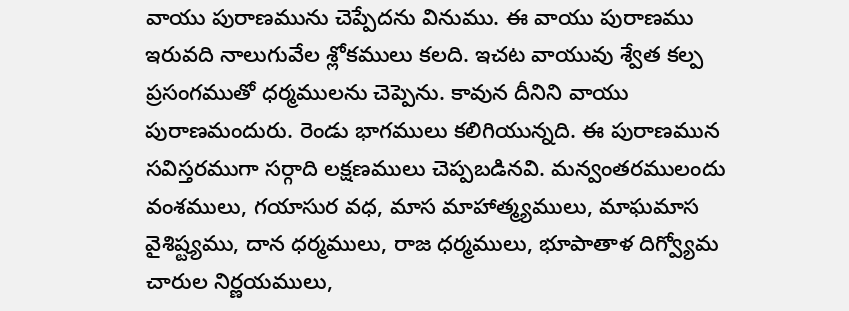వాయు పురాణమును చెప్పేదను వినుము. ఈ వాయు పురాణము ఇరువది నాలుగువేల శ్లోకములు కలది. ఇచట వాయువు శ్వేత కల్ప ప్రసంగముతో ధర్మములను చెప్పెను. కావున దీనిని వాయు పురాణమందురు. రెండు భాగములు కలిగియున్నది. ఈ పురాణమున సవిస్తరముగా సర్గాది లక్షణములు చెప్పబడినవి. మన్వంతరములందు వంశములు, గయాసుర వధ, మాస మాహాత్మ్యములు, మాఘమాస వైశిష్ట్యము, దాన ధర్మములు, రాజ ధర్మములు, భూపాతాళ దిగ్వ్యోమ చారుల నిర్ణయములు,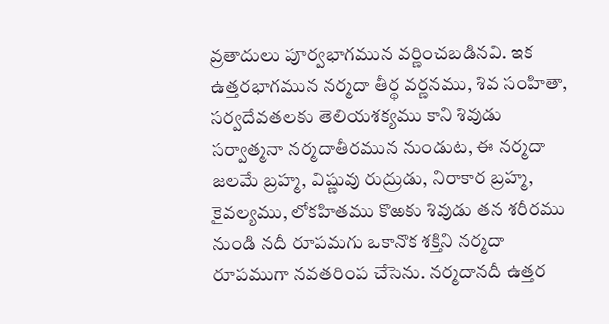వ్రతాదులు పూర్వభాగమున వర్ణించబడినవి. ఇక ఉత్తరభాగమున నర్మదా తీర్థ వర్ణనము, శివ సంహితా, సర్వదేవతలకు తెలియశక్యము కాని శివుడు సర్వాత్మనా నర్మదాతీరమున నుండుట, ఈ నర్మదా జలమే బ్రహ్మ, విష్ణువు రుద్రుడు, నిరాకార బ్రహ్మ, కైవల్యము, లోకహితము కొఱకు శివుడు తన శరీరము నుండి నదీ రూపమగు ఒకానొక శక్తిని నర్మదా రూపముగా నవతరింప చేసెను. నర్మదానదీ ఉత్తర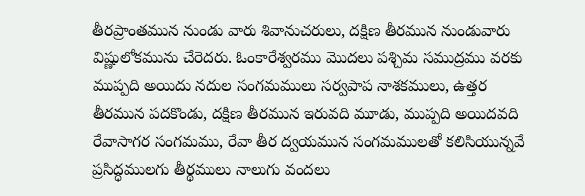తీరప్రాంతమున నుండు వారు శివానుచరులు, దక్షిణ తీరమున నుండువారు విష్ణులోకమును చేరెదరు. ఓంకారేశ్వరము మొదలు పశ్చిమ సముద్రము వరకు ముప్పది అయిదు నదుల సంగమములు సర్వపాప నాశకములు, ఉత్తర తీరమున పదకొండు, దక్షిణ తీరమున ఇరువది మూడు, ముప్పది అయిదవది రేవాసాగర సంగమము, రేవా తీర ద్వయమున సంగమములతో కలిసియున్నవే ప్రసిద్ధములగు తీర్థములు నాలుగు వందలు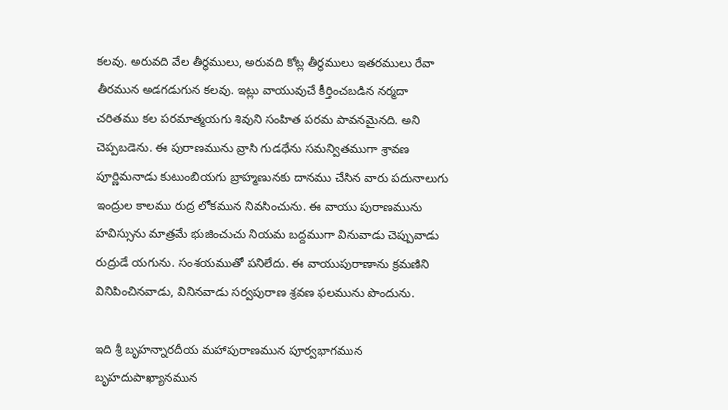కలవు. అరువది వేల తీర్ధములు, అరువది కోట్ల తీర్థములు ఇతరములు రేవా తీరమున అడగడుగున కలవు. ఇట్లు వాయువుచే కీర్తించబడిన నర్మదా చరితము కల పరమాత్మయగు శివుని సంహిత పరమ పావనమైనది. అని చెప్పబడెను. ఈ పురాణమును వ్రాసి గుడధేను సమన్వితముగా శ్రావణ పూర్ణిమనాడు కుటుంబియగు బ్రాహ్మణునకు దానము చేసిన వారు పదునాలుగు ఇంద్రుల కాలము రుద్ర లోకమున నివసించును. ఈ వాయు పురాణమును హవిస్సును మాత్రమే భుజించుచు నియమ బద్దముగా వినువాడు చెప్పువాడు రుద్రుడే యగును. సంశయముతో పనిలేదు. ఈ వాయుపురాణాను క్రమణిని వినిపించినవాడు, వినినవాడు సర్వపురాణ శ్రవణ ఫలమును పొందును.

ఇది శ్రీ బృహన్నారదీయ మహాపురాణమున పూర్వభాగమున బృహదుపాఖ్యానమున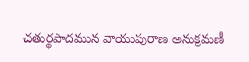చతుర్థపాదమున వాయుపురాణ అనుక్రమణీ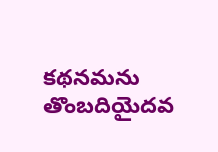కథనమను తొంబదియైదవ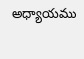అధ్యాయము